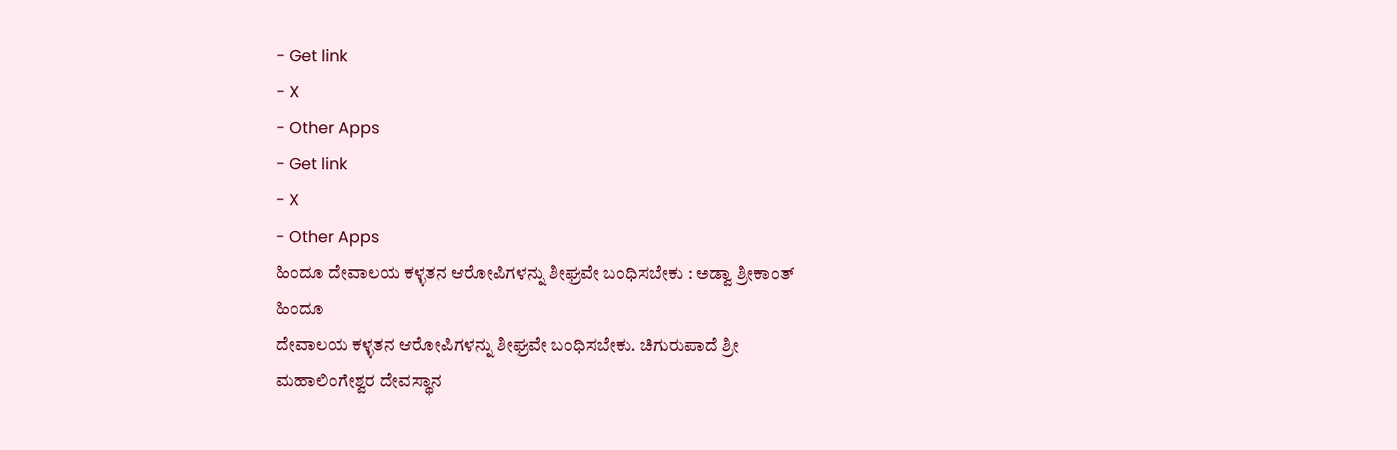- Get link
- X
- Other Apps
- Get link
- X
- Other Apps
ಹಿಂದೂ ದೇವಾಲಯ ಕಳ್ಳತನ ಆರೋಪಿಗಳನ್ನು ಶೀಘ್ರವೇ ಬಂಧಿಸಬೇಕು : ಅಡ್ವಾ ಶ್ರೀಕಾಂತ್
ಹಿಂದೂ
ದೇವಾಲಯ ಕಳ್ಳತನ ಆರೋಪಿಗಳನ್ನು ಶೀಘ್ರವೇ ಬಂಧಿಸಬೇಕು. ಚಿಗುರುಪಾದೆ ಶ್ರೀ
ಮಹಾಲಿಂಗೇಶ್ವರ ದೇವಸ್ಥಾನ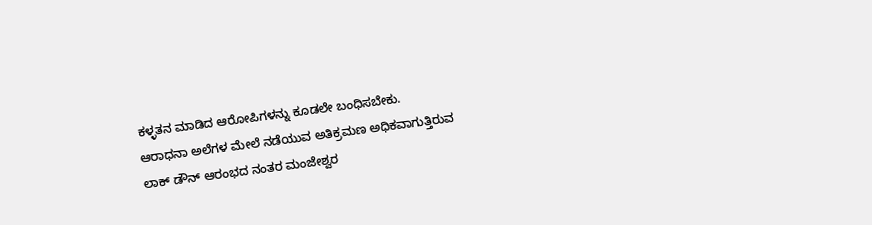ಕಳ್ಳತನ ಮಾಡಿದ ಆರೋಪಿಗಳನ್ನು ಕೂಡಲೇ ಬಂಧಿಸಬೇಕು.
ಆರಾಧನಾ ಅಲೆಗಳ ಮೇಲೆ ನಡೆಯುವ ಅತಿಕ್ರಮಣ ಅಧಿಕವಾಗುತ್ತಿರುವ
ಲಾಕ್ ಡೌನ್ ಆರಂಭದ ನಂತರ ಮಂಜೇಶ್ವರ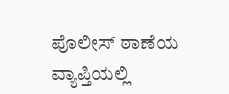ಪೊಲೀಸ್ ಠಾಣೆಯ ವ್ಯಾಪ್ತಿಯಲ್ಲಿ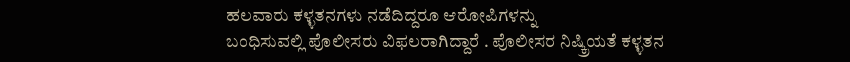ಹಲವಾರು ಕಳ್ಳತನಗಳು ನಡೆದಿದ್ದರೂ ಆರೋಪಿಗಳನ್ನು
ಬಂಧಿಸುವಲ್ಲಿ ಪೊಲೀಸರು ವಿಫಲರಾಗಿದ್ದಾರೆ . ಪೊಲೀಸರ ನಿಷ್ಕ್ರಿಯತೆ ಕಳ್ಳತನ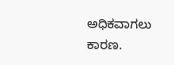ಅಧಿಕವಾಗಲು
ಕಾರಣ.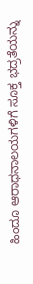ಹಿಂದೂ ಆರಾಧನಾಲಯಗಳಿಗೆ ಸೂಕ್ತ ಭದ್ರತೆಯನ್ನು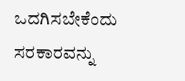ಒದಗಿಸಬೇಕೆಂದು ಸರಕಾರವನ್ನು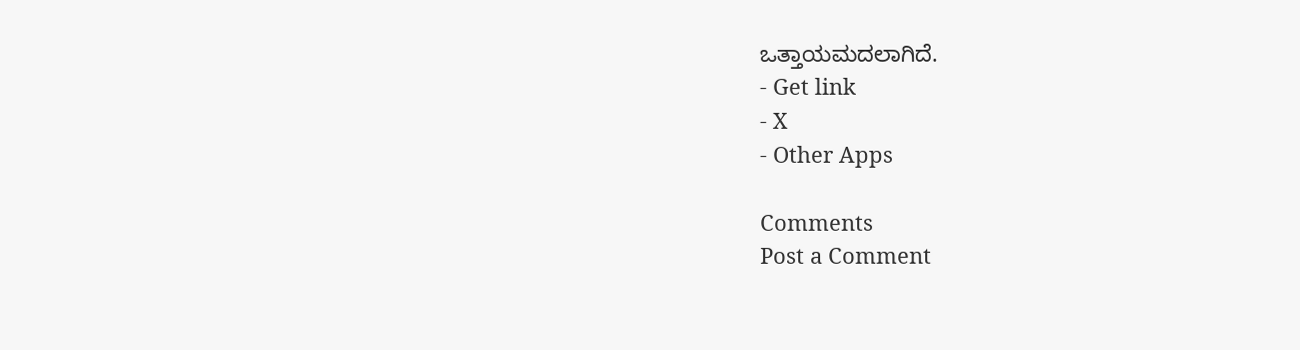ಒತ್ತಾಯಮದಲಾಗಿದೆ.
- Get link
- X
- Other Apps

Comments
Post a Comment